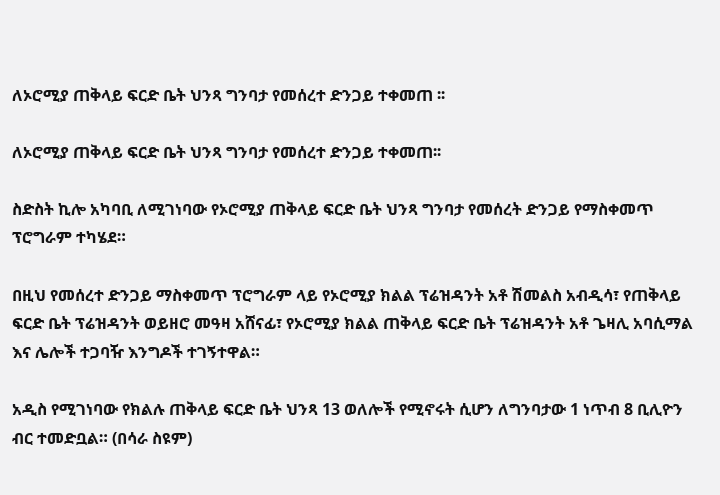ለኦሮሚያ ጠቅላይ ፍርድ ቤት ህንጻ ግንባታ የመሰረተ ድንጋይ ተቀመጠ ፡፡

ለኦሮሚያ ጠቅላይ ፍርድ ቤት ህንጻ ግንባታ የመሰረተ ድንጋይ ተቀመጠ፡፡

ስድስት ኪሎ አካባቢ ለሚገነባው የኦሮሚያ ጠቅላይ ፍርድ ቤት ህንጻ ግንባታ የመሰረት ድንጋይ የማስቀመጥ ፕሮግራም ተካሄደ።

በዚህ የመሰረተ ድንጋይ ማስቀመጥ ፕሮግራም ላይ የኦሮሚያ ክልል ፕሬዝዳንት አቶ ሽመልስ አብዲሳ፣ የጠቅላይ ፍርድ ቤት ፕሬዝዳንት ወይዘሮ መዓዛ አሸናፊ፣ የኦሮሚያ ክልል ጠቅላይ ፍርድ ቤት ፕሬዝዳንት አቶ ጌዛሊ አባሲማል እና ሌሎች ተጋባዥ እንግዶች ተገኝተዋል።

አዲስ የሚገነባው የክልሉ ጠቅላይ ፍርድ ቤት ህንጻ 13 ወለሎች የሚኖሩት ሲሆን ለግንባታው 1 ነጥብ 8 ቢሊዮን ብር ተመድቧል። (በሳራ ስዩም)